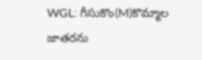WGL: గీసుకొం(M)కొమ్మాల జాతరను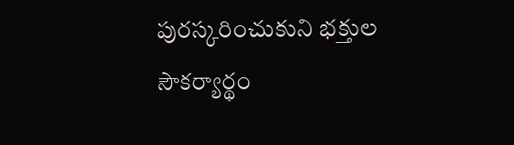పురస్కరించుకుని భక్తుల సౌకర్యార్థం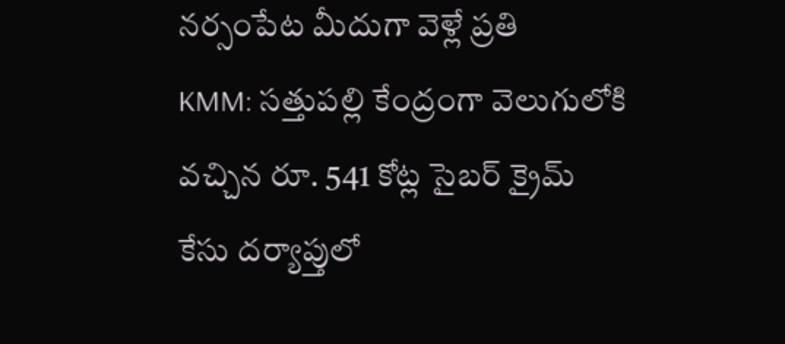నర్సంపేట మీదుగా వెళ్లే ప్రతి
KMM: సత్తుపల్లి కేంద్రంగా వెలుగులోకి వచ్చిన రూ. 541 కోట్ల సైబర్ క్రైమ్ కేసు దర్యాప్తులో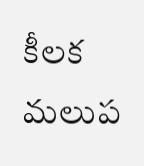కీలక మలుప